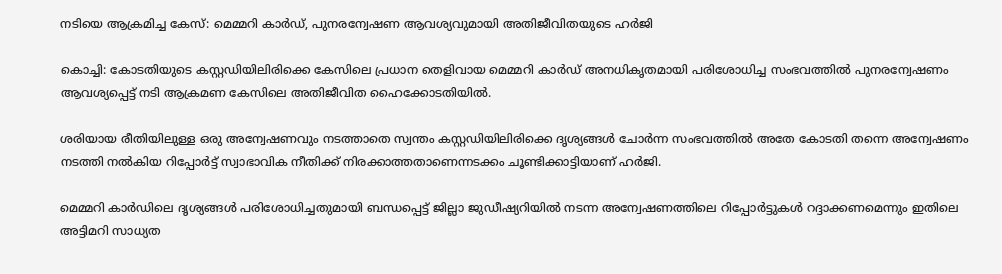നടിയെ ആക്രമിച്ച കേസ്: മെമ്മറി കാര്‍ഡ്, പുനരന്വേഷണ ആവശ്യവുമായി അതിജീവിതയുടെ ഹര്‍ജി

കൊച്ചി: കോടതിയുടെ കസ്റ്റഡിയിലിരിക്കെ കേസിലെ പ്രധാന തെളിവായ മെമ്മറി കാര്‍ഡ് അനധികൃതമായി പരിശോധിച്ച സംഭവത്തില്‍ പുനരന്വേഷണം ആവശ്യപ്പെട്ട് നടി ആക്രമണ കേസിലെ അതിജീവിത ഹൈക്കോടതിയില്‍.

ശരിയായ രീതിയിലുള്ള ഒരു അന്വേഷണവും നടത്താതെ സ്വന്തം കസ്റ്റഡിയിലിരിക്കെ ദൃശ്യങ്ങള്‍ ചോര്‍ന്ന സംഭവത്തില്‍ അതേ കോടതി തന്നെ അന്വേഷണം നടത്തി നല്‍കിയ റിപ്പോര്‍ട്ട് സ്വാഭാവിക നീതിക്ക് നിരക്കാത്തതാണെന്നടക്കം ചൂണ്ടിക്കാട്ടിയാണ് ഹര്‍ജി.

മെമ്മറി കാര്‍ഡിലെ ദൃശ്യങ്ങള്‍ പരിശോധിച്ചതുമായി ബന്ധപ്പെട്ട് ജില്ലാ ജുഡീഷ്യറിയില്‍ നടന്ന അന്വേഷണത്തിലെ റിപ്പോര്‍ട്ടുകള്‍ റദ്ദാക്കണമെന്നും ഇതിലെ അട്ടിമറി സാധ്യത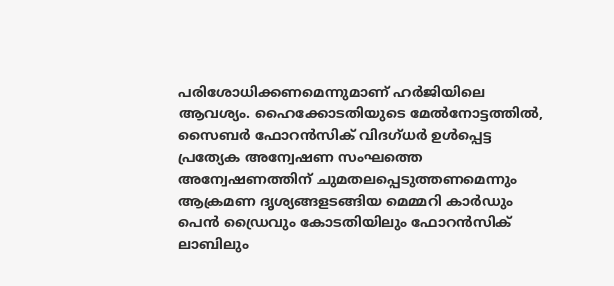പരിശോധിക്കണമെന്നുമാണ് ഹര്‍ജിയിലെ ആവശ്യം. ഹൈക്കോടതിയുടെ മേല്‍നോട്ടത്തില്‍, സൈബര്‍ ഫോറന്‍സിക് വിദഗ്ധര്‍ ഉള്‍പ്പെട്ട പ്രത്യേക അന്വേഷണ സംഘത്തെ അന്വേഷണത്തിന് ചുമതലപ്പെടുത്തണമെന്നും ആക്രമണ ദൃശ്യങ്ങളടങ്ങിയ മെമ്മറി കാര്‍ഡും പെന്‍ ഡ്രൈവും കോടതിയിലും ഫോറന്‍സിക് ലാബിലും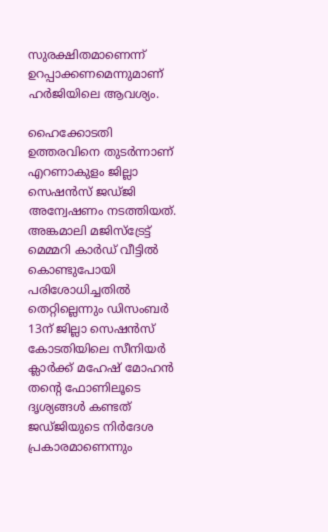സുരക്ഷിതമാണെന്ന് ഉറപ്പാക്കണമെന്നുമാണ് ഹര്‍ജിയിലെ ആവശ്യം.

ഹൈക്കോടതി ഉത്തരവിനെ തുടര്‍ന്നാണ് എറണാകുളം ജില്ലാ സെഷന്‍സ് ജഡ്ജി അന്വേഷണം നടത്തിയത്. അങ്കമാലി മജിസ്‌ട്രേട്ട് മെമ്മറി കാര്‍ഡ് വീട്ടില്‍ കൊണ്ടുപോയി പരിശോധിച്ചതില്‍ തെറ്റില്ലെന്നും ഡിസംബര്‍ 13ന് ജില്ലാ സെഷന്‍സ് കോടതിയിലെ സീനിയര്‍ ക്ലാര്‍ക്ക് മഹേഷ് മോഹന്‍ തന്‍റെ ഫോണിലൂടെ ദൃശ്യങ്ങള്‍ കണ്ടത് ജഡ്ജിയുടെ നിര്‍ദേശ പ്രകാരമാണെന്നും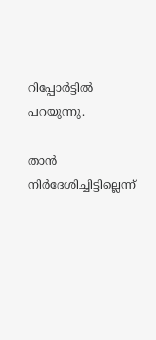റിപ്പോര്‍ട്ടില്‍ പറയുന്നു.

താന്‍ നിര്‍ദേശിച്ചിട്ടില്ലെന്ന്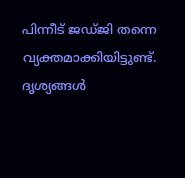പിന്നീട് ജഡ്ജി തന്നെ വ്യക്തമാക്കിയിട്ടുണ്ട്. ദൃശ്യങ്ങള്‍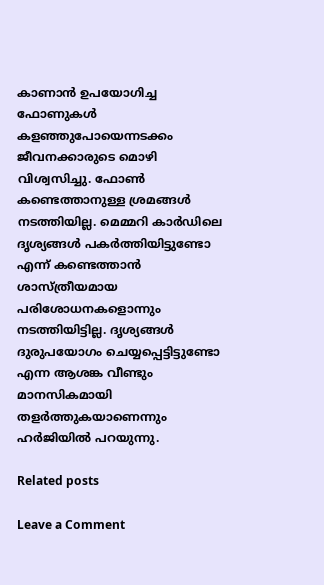കാണാന്‍ ഉപയോഗിച്ച ഫോണുകള്‍ കളഞ്ഞുപോയെന്നടക്കം ജീവനക്കാരുടെ മൊഴി വിശ്വസിച്ചു. ഫോണ്‍ കണ്ടെത്താനുള്ള ശ്രമങ്ങള്‍ നടത്തിയില്ല. മെമ്മറി കാര്‍ഡിലെ ദൃശ്യങ്ങള്‍ പകര്‍ത്തിയിട്ടുണ്ടോ എന്ന് കണ്ടെത്താന്‍ ശാസ്ത്രീയമായ പരിശോധനകളൊന്നും നടത്തിയിട്ടില്ല. ദൃശ്യങ്ങള്‍ ദുരുപയോഗം ചെയ്യപ്പെട്ടിട്ടുണ്ടോ എന്ന ആശങ്ക വീണ്ടും മാനസികമായി തളര്‍ത്തുകയാണെന്നും ഹര്‍ജിയില്‍ പറയുന്നു.

Related posts

Leave a Comment